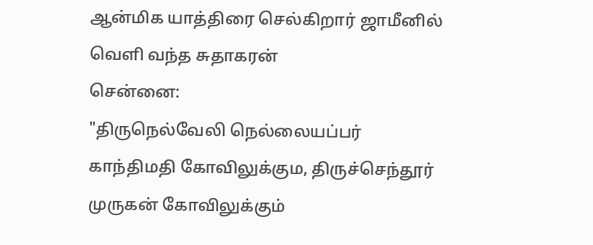ஆன்மிக யாத்திரை செல்கிறார் ஜாமீனில் வெளி வந்த சுதாகரன்
சென்னை:
"திருநெல்வேலி நெல்லையப்பர் காந்திமதி கோவிலுக்கும, திருச்செந்தூர் முருகன் கோவிலுக்கும்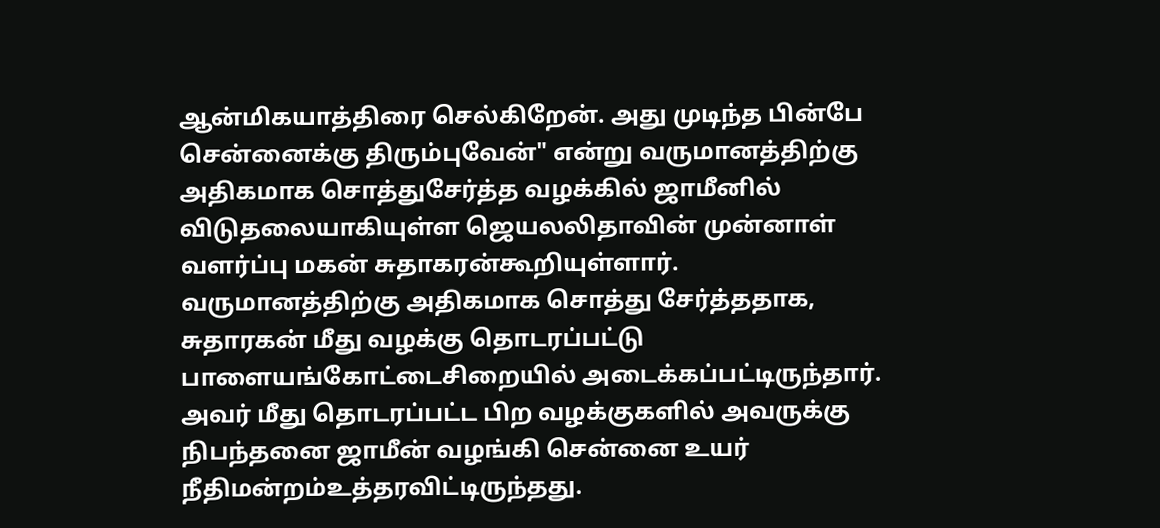ஆன்மிகயாத்திரை செல்கிறேன். அது முடிந்த பின்பே சென்னைக்கு திரும்புவேன்" என்று வருமானத்திற்கு அதிகமாக சொத்துசேர்த்த வழக்கில் ஜாமீனில் விடுதலையாகியுள்ள ஜெயலலிதாவின் முன்னாள் வளர்ப்பு மகன் சுதாகரன்கூறியுள்ளார்.
வருமானத்திற்கு அதிகமாக சொத்து சேர்த்ததாக, சுதாரகன் மீது வழக்கு தொடரப்பட்டு பாளையங்கோட்டைசிறையில் அடைக்கப்பட்டிருந்தார்.
அவர் மீது தொடரப்பட்ட பிற வழக்குகளில் அவருக்கு நிபந்தனை ஜாமீன் வழங்கி சென்னை உயர் நீதிமன்றம்உத்தரவிட்டிருந்தது.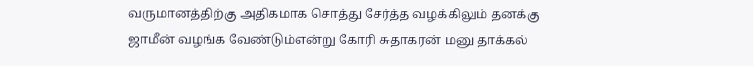வருமானத்திற்கு அதிகமாக சொத்து சேர்த்த வழக்கிலும் தனக்கு ஜாமீன் வழங்க வேண்டும்என்று கோரி சுதாகரன் மனு தாக்கல்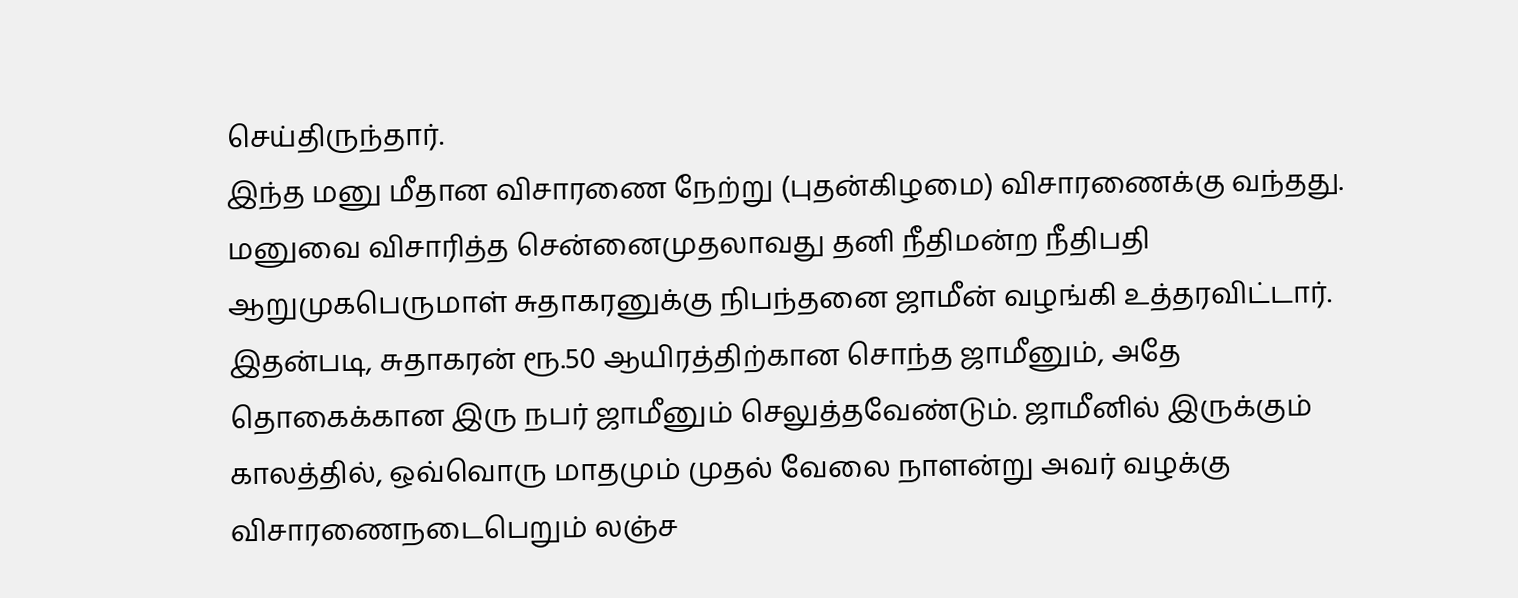செய்திருந்தார்.
இந்த மனு மீதான விசாரணை நேற்று (புதன்கிழமை) விசாரணைக்கு வந்தது. மனுவை விசாரித்த சென்னைமுதலாவது தனி நீதிமன்ற நீதிபதி ஆறுமுகபெருமாள் சுதாகரனுக்கு நிபந்தனை ஜாமீன் வழங்கி உத்தரவிட்டார்.
இதன்படி, சுதாகரன் ரூ.50 ஆயிரத்திற்கான சொந்த ஜாமீனும், அதே தொகைக்கான இரு நபர் ஜாமீனும் செலுத்தவேண்டும். ஜாமீனில் இருக்கும் காலத்தில், ஒவ்வொரு மாதமும் முதல் வேலை நாளன்று அவர் வழக்கு விசாரணைநடைபெறும் லஞ்ச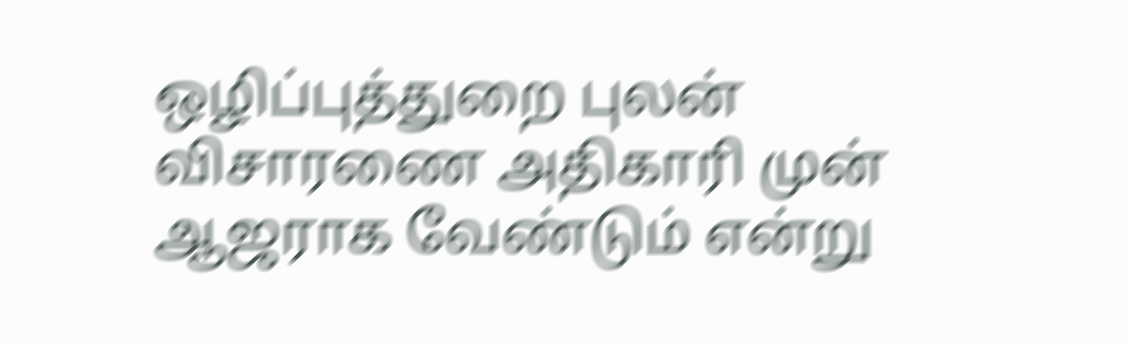ஒழிப்புத்துறை புலன் விசாரணை அதிகாரி முன் ஆஜராக வேண்டும் என்று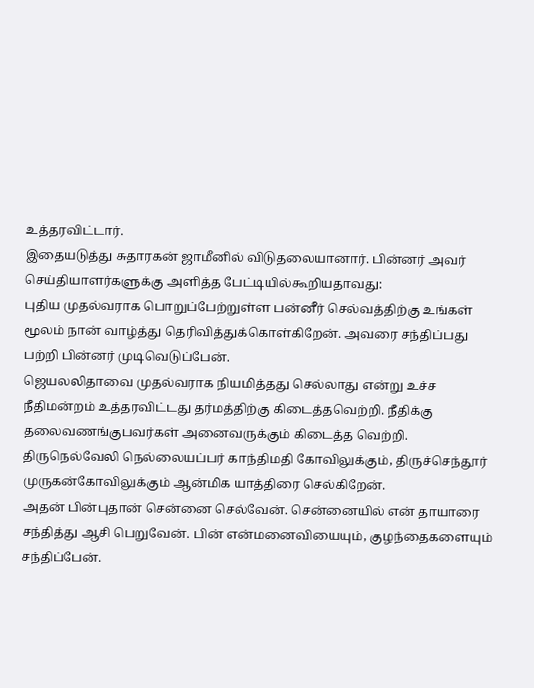உத்தரவிட்டார்.
இதையடுத்து சுதாரகன் ஜாமீனில் விடுதலையானார். பின்னர் அவர் செய்தியாளர்களுக்கு அளித்த பேட்டியில்கூறியதாவது:
புதிய முதல்வராக பொறுப்பேற்றுள்ள பன்னீர் செல்வத்திற்கு உங்கள் மூலம் நான் வாழ்த்து தெரிவித்துக்கொள்கிறேன். அவரை சந்திப்பது பற்றி பின்னர் முடிவெடுப்பேன்.
ஜெயலலிதாவை முதல்வராக நியமித்தது செல்லாது என்று உச்ச நீதிமன்றம் உத்தரவிட்டது தர்மத்திற்கு கிடைத்தவெற்றி. நீதிக்கு தலைவணங்குபவர்கள் அனைவருக்கும் கிடைத்த வெற்றி.
திருநெல்வேலி நெல்லையப்பர் காந்திமதி கோவிலுக்கும், திருச்செந்தூர் முருகன்கோவிலுக்கும் ஆன்மிக யாத்திரை செல்கிறேன்.
அதன் பின்புதான் சென்னை செல்வேன். சென்னையில் என் தாயாரை சந்தித்து ஆசி பெறுவேன். பின் என்மனைவியையும், குழந்தைகளையும் சந்திப்பேன்.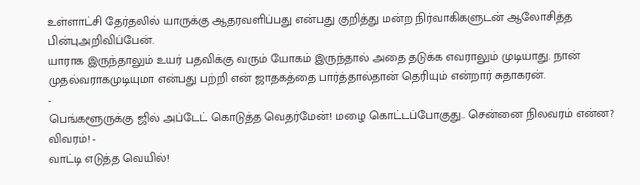உள்ளாட்சி தேர்தலில் யாருக்கு ஆதரவளிப்பது என்பது குறித்து மன்ற நிர்வாகிகளுடன் ஆலோசித்த பின்புஅறிவிப்பேன்.
யாராக இருந்தாலும் உயர் பதவிக்கு வரும் யோகம் இருந்தால் அதை தடுக்க எவராலும் முடியாது. நான் முதல்வராகமுடியுமா என்பது பற்றி என் ஜாதகத்தை பார்த்தால்தான் தெரியும் என்றார் சுதாகரன்.
-
பெங்களூருக்கு ஜில் அப்டேட் கொடுத்த வெதர்மேன்! மழை கொட்டப்போகுது.. சென்னை நிலவரம் என்ன? விவரம்! -
வாட்டி எடுத்த வெயில்!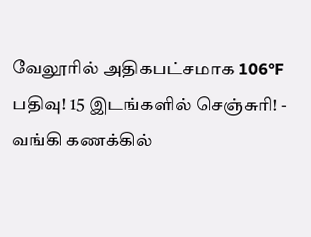வேலூரில் அதிகபட்சமாக 106°F பதிவு! 15 இடங்களில் செஞ்சுரி! -
வங்கி கணக்கில்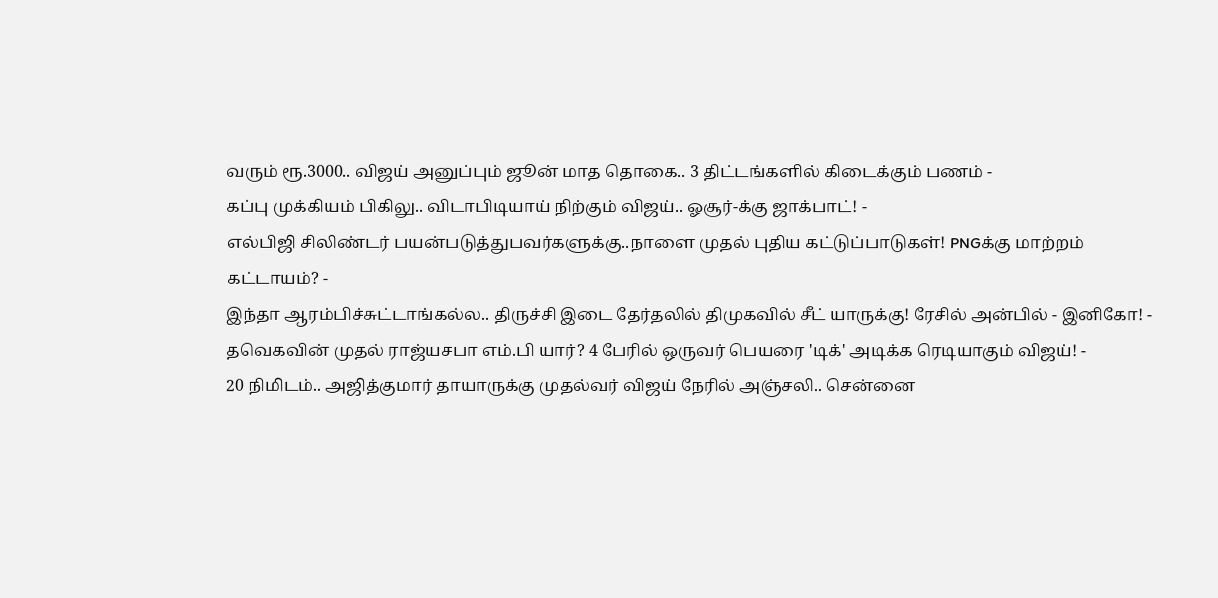வரும் ரூ.3000.. விஜய் அனுப்பும் ஜூன் மாத தொகை.. 3 திட்டங்களில் கிடைக்கும் பணம் -
கப்பு முக்கியம் பிகிலு.. விடாபிடியாய் நிற்கும் விஜய்.. ஓசூர்-க்கு ஜாக்பாட்! -
எல்பிஜி சிலிண்டர் பயன்படுத்துபவர்களுக்கு..நாளை முதல் புதிய கட்டுப்பாடுகள்! PNGக்கு மாற்றம் கட்டாயம்? -
இந்தா ஆரம்பிச்சுட்டாங்கல்ல.. திருச்சி இடை தேர்தலில் திமுகவில் சீட் யாருக்கு! ரேசில் அன்பில் - இனிகோ! -
தவெகவின் முதல் ராஜ்யசபா எம்.பி யார்? 4 பேரில் ஒருவர் பெயரை 'டிக்' அடிக்க ரெடியாகும் விஜய்! -
20 நிமிடம்.. அஜித்குமார் தாயாருக்கு முதல்வர் விஜய் நேரில் அஞ்சலி.. சென்னை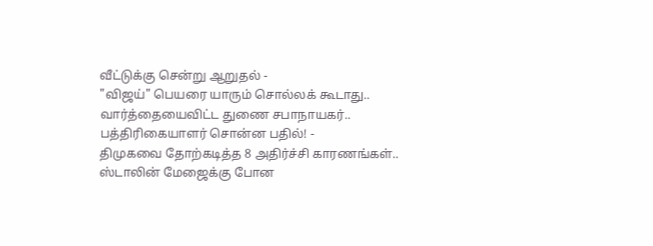வீட்டுக்கு சென்று ஆறுதல் -
"விஜய்" பெயரை யாரும் சொல்லக் கூடாது.. வார்த்தையைவிட்ட துணை சபாநாயகர்.. பத்திரிகையாளர் சொன்ன பதில்! -
திமுகவை தோற்கடித்த 8 அதிர்ச்சி காரணங்கள்.. ஸ்டாலின் மேஜைக்கு போன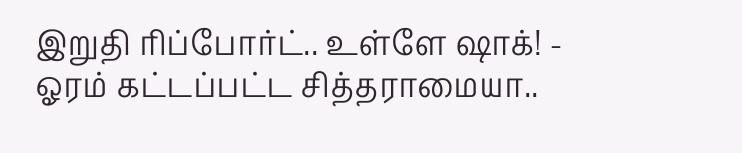இறுதி ரிப்போர்ட்.. உள்ளே ஷாக்! -
ஓரம் கட்டப்பட்ட சித்தராமையா..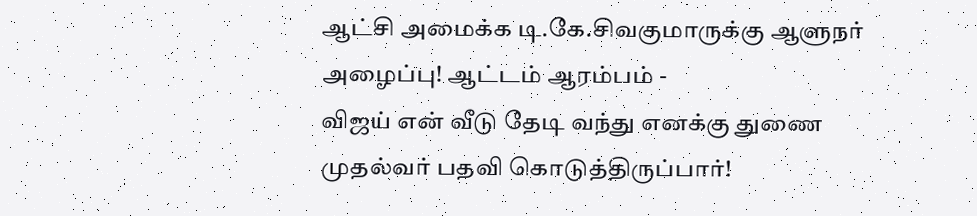ஆட்சி அமைக்க டி.கே.சிவகுமாருக்கு ஆளுநர் அழைப்பு! ஆட்டம் ஆரம்பம் -
விஜய் என் வீடு தேடி வந்து எனக்கு துணை முதல்வர் பதவி கொடுத்திருப்பார்!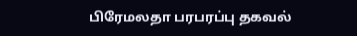பிரேமலதா பரபரப்பு தகவல்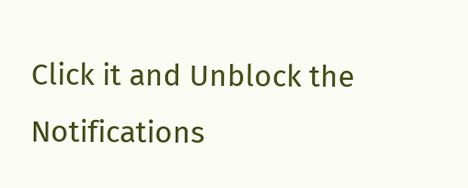Click it and Unblock the Notifications